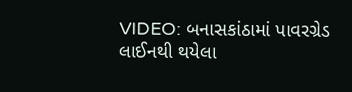VIDEO: બનાસકાંઠામાં પાવરગ્રેડ લાઈનથી થયેલા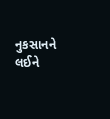નુકસાનને લઈને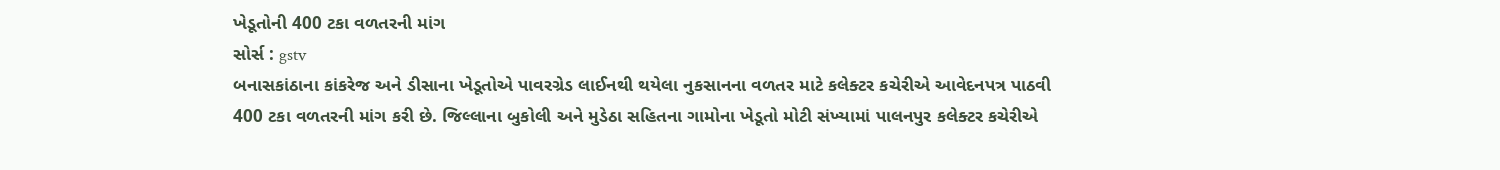ખેડૂતોની 400 ટકા વળતરની માંગ
સોર્સ : gstv
બનાસકાંઠાના કાંકરેજ અને ડીસાના ખેડૂતોએ પાવરગ્રેડ લાઈનથી થયેલા નુકસાનના વળતર માટે કલેક્ટર કચેરીએ આવેદનપત્ર પાઠવી 400 ટકા વળતરની માંગ કરી છે. જિલ્લાના બુકોલી અને મુડેઠા સહિતના ગામોના ખેડૂતો મોટી સંખ્યામાં પાલનપુર કલેક્ટર કચેરીએ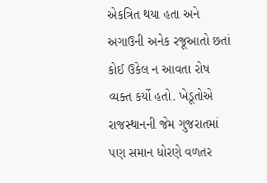એકત્રિત થયા હતા અને અગાઉની અનેક રજૂઆતો છતાં કોઈ ઉકેલ ન આવતા રોષ વ્યક્ત કર્યો હતો. ખેડૂતોએ રાજસ્થાનની જેમ ગુજરાતમાં પણ સમાન ધોરણે વળતર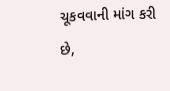ચૂકવવાની માંગ કરી છે,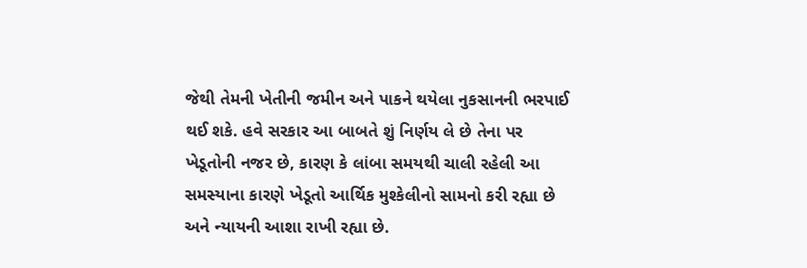જેથી તેમની ખેતીની જમીન અને પાકને થયેલા નુકસાનની ભરપાઈ થઈ શકે. હવે સરકાર આ બાબતે શું નિર્ણય લે છે તેના પર ખેડૂતોની નજર છે, કારણ કે લાંબા સમયથી ચાલી રહેલી આ સમસ્યાના કારણે ખેડૂતો આર્થિક મુશ્કેલીનો સામનો કરી રહ્યા છે અને ન્યાયની આશા રાખી રહ્યા છે.